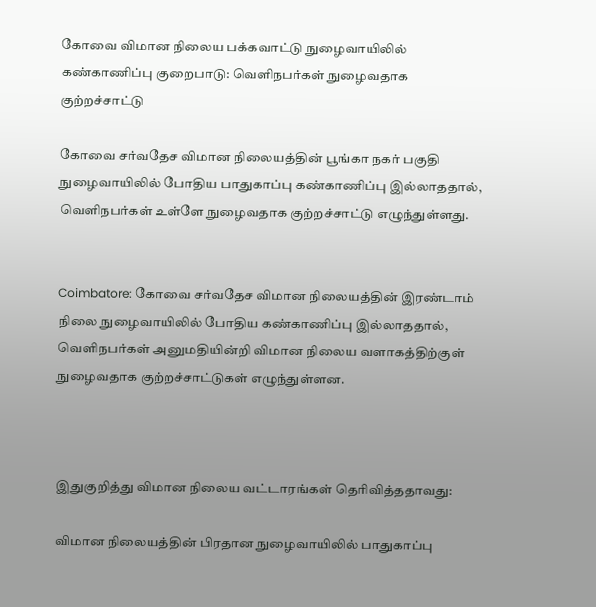கோவை விமான நிலைய பக்கவாட்டு நுழைவாயிலில் கண்காணிப்பு குறைபாடு: வெளிநபர்கள் நுழைவதாக குற்றச்சாட்டு

கோவை சர்வதேச விமான நிலையத்தின் பூங்கா நகர் பகுதி நுழைவாயிலில் போதிய பாதுகாப்பு கண்காணிப்பு இல்லாததால், வெளிநபர்கள் உள்ளே நுழைவதாக குற்றச்சாட்டு எழுந்துள்ளது.


Coimbatore: கோவை சர்வதேச விமான நிலையத்தின் இரண்டாம் நிலை நுழைவாயிலில் போதிய கண்காணிப்பு இல்லாததால், வெளிநபர்கள் அனுமதியின்றி விமான நிலைய வளாகத்திற்குள் நுழைவதாக குற்றச்சாட்டுகள் எழுந்துள்ளன.



இதுகுறித்து விமான நிலைய வட்டாரங்கள் தெரிவித்ததாவது:

விமான நிலையத்தின் பிரதான நுழைவாயிலில் பாதுகாப்பு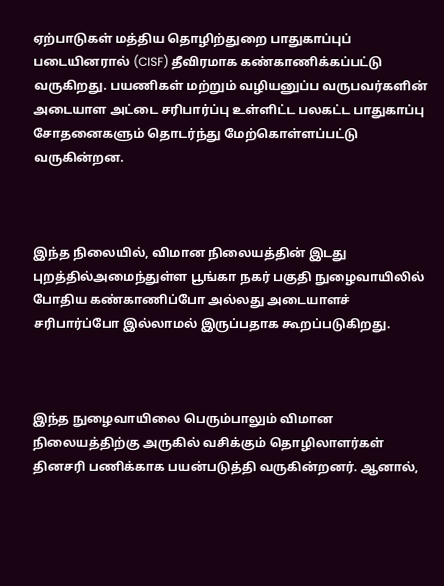ஏற்பாடுகள் மத்திய தொழிற்துறை பாதுகாப்புப் படையினரால் (CISF) தீவிரமாக கண்காணிக்கப்பட்டு வருகிறது. பயணிகள் மற்றும் வழியனுப்ப வருபவர்களின் அடையாள அட்டை சரிபார்ப்பு உள்ளிட்ட பலகட்ட பாதுகாப்பு சோதனைகளும் தொடர்ந்து மேற்கொள்ளப்பட்டு வருகின்றன.



இந்த நிலையில், விமான நிலையத்தின் இடது புறத்தில்அமைந்துள்ள பூங்கா நகர் பகுதி நுழைவாயிலில் போதிய கண்காணிப்போ அல்லது அடையாளச் சரிபார்ப்போ இல்லாமல் இருப்பதாக கூறப்படுகிறது.



இந்த நுழைவாயிலை பெரும்பாலும் விமான நிலையத்திற்கு அருகில் வசிக்கும் தொழிலாளர்கள் தினசரி பணிக்காக பயன்படுத்தி வருகின்றனர். ஆனால்,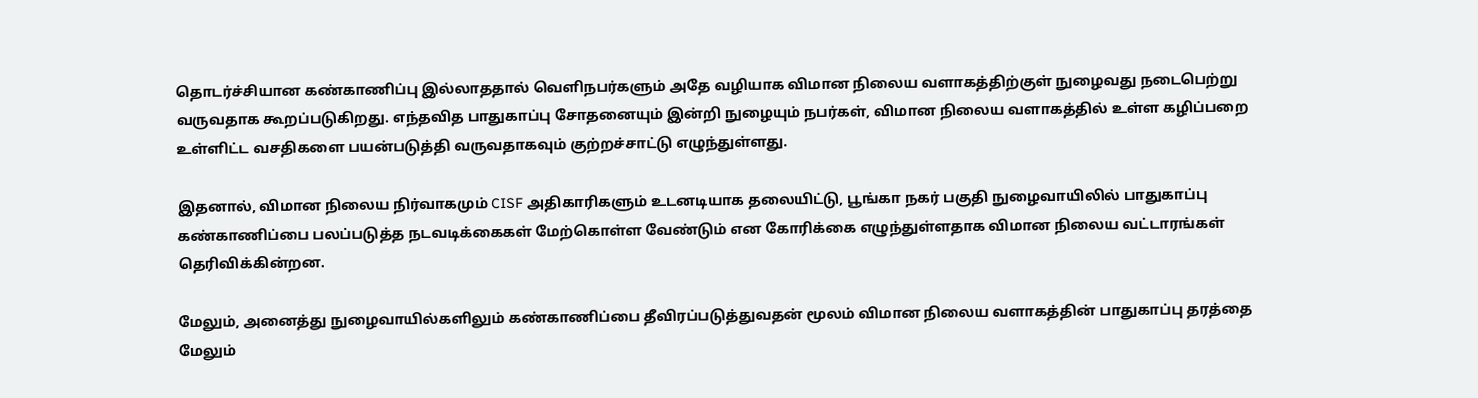தொடர்ச்சியான கண்காணிப்பு இல்லாததால் வெளிநபர்களும் அதே வழியாக விமான நிலைய வளாகத்திற்குள் நுழைவது நடைபெற்று வருவதாக கூறப்படுகிறது. எந்தவித பாதுகாப்பு சோதனையும் இன்றி நுழையும் நபர்கள், விமான நிலைய வளாகத்தில் உள்ள கழிப்பறை உள்ளிட்ட வசதிகளை பயன்படுத்தி வருவதாகவும் குற்றச்சாட்டு எழுந்துள்ளது.

இதனால், விமான நிலைய நிர்வாகமும் CISF அதிகாரிகளும் உடனடியாக தலையிட்டு, பூங்கா நகர் பகுதி நுழைவாயிலில் பாதுகாப்பு கண்காணிப்பை பலப்படுத்த நடவடிக்கைகள் மேற்கொள்ள வேண்டும் என கோரிக்கை எழுந்துள்ளதாக விமான நிலைய வட்டாரங்கள் தெரிவிக்கின்றன.

மேலும், அனைத்து நுழைவாயில்களிலும் கண்காணிப்பை தீவிரப்படுத்துவதன் மூலம் விமான நிலைய வளாகத்தின் பாதுகாப்பு தரத்தை மேலும்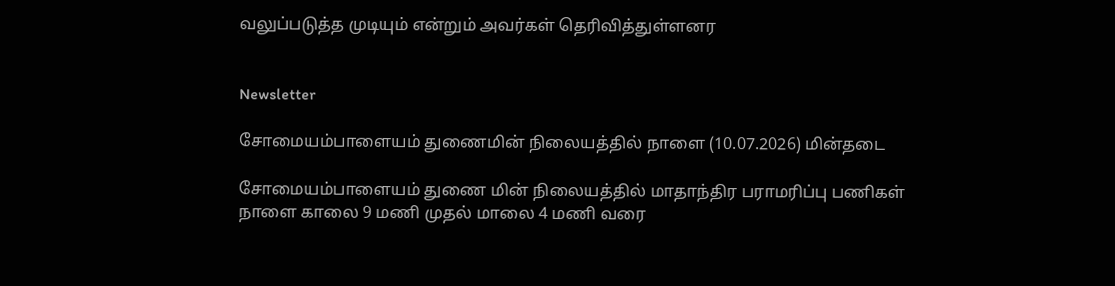வலுப்படுத்த முடியும் என்றும் அவர்கள் தெரிவித்துள்ளனர


Newsletter

சோமையம்பாளையம் துணைமின் நிலையத்தில் நாளை (10.07.2026) மின்தடை

சோமையம்பாளையம் துணை மின் நிலையத்தில் மாதாந்திர பராமரிப்பு பணிகள் நாளை காலை 9 மணி முதல் மாலை 4 மணி வரை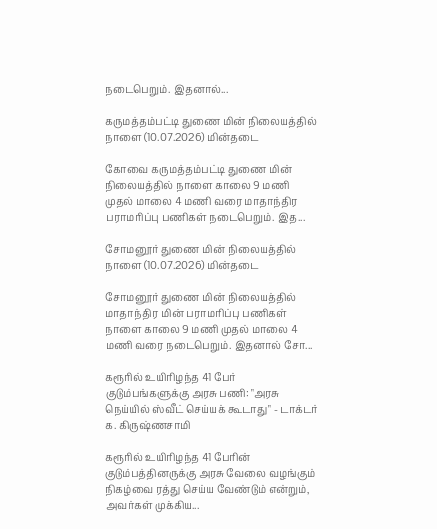நடைபெறும். இதனால்...

கருமத்தம்பட்டி துணை மின் நிலையத்தில் நாளை (10.07.2026) மின்தடை

கோவை கருமத்தம்பட்டி துணை மின் நிலையத்தில் நாளை காலை 9 மணி முதல் மாலை 4 மணி வரை மாதாந்திர பராமரிப்பு பணிகள் நடைபெறும். இத...

சோமனூர் துணை மின் நிலையத்தில் நாளை (10.07.2026) மின்தடை

சோமனூர் துணை மின் நிலையத்தில் மாதாந்திர மின் பராமரிப்பு பணிகள் நாளை காலை 9 மணி முதல் மாலை 4 மணி வரை நடைபெறும். இதனால் சோ...

கரூரில் உயிரிழந்த 41 பேர் குடும்பங்களுக்கு அரசு பணி: "அரசு நெய்யில் ஸ்வீட் செய்யக் கூடாது" - டாக்டர் க. கிருஷ்ணசாமி

கரூரில் உயிரிழந்த 41 பேரின் குடும்பத்தினருக்கு அரசு வேலை வழங்கும் நிகழ்வை ரத்து செய்ய வேண்டும் என்றும், அவர்கள் முக்கிய...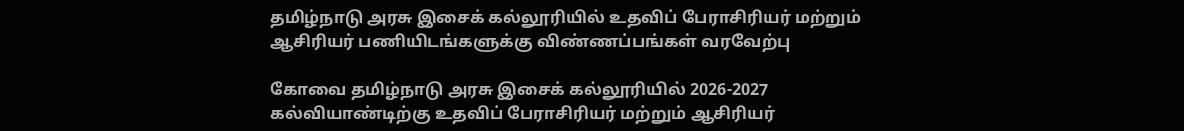தமிழ்நாடு அரசு இசைக் கல்லூரியில் உதவிப் பேராசிரியர் மற்றும் ஆசிரியர் பணியிடங்களுக்கு விண்ணப்பங்கள் வரவேற்பு

கோவை தமிழ்நாடு அரசு இசைக் கல்லூரியில் 2026-2027 கல்வியாண்டிற்கு உதவிப் பேராசிரியர் மற்றும் ஆசிரியர்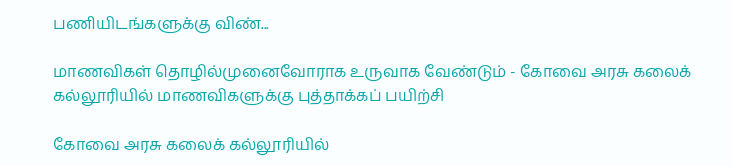பணியிடங்களுக்கு விண்...

மாணவிகள் தொழில்முனைவோராக உருவாக வேண்டும் - கோவை அரசு கலைக் கல்லூரியில் மாணவிகளுக்கு புத்தாக்கப் பயிற்சி

கோவை அரசு கலைக் கல்லூரியில்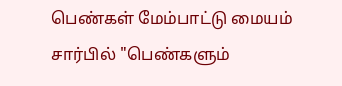பெண்கள் மேம்பாட்டு மையம் சார்பில் "பெண்களும்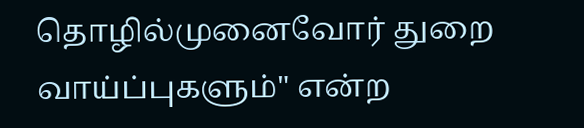தொழில்முனைவோர் துறை வாய்ப்புகளும்" என்ற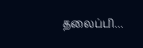தலைப்பி...